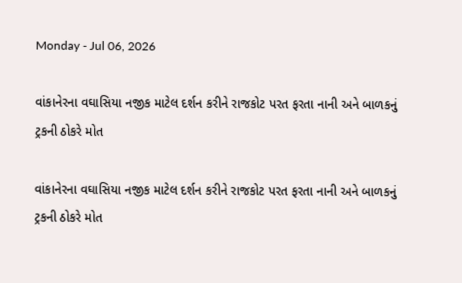Monday - Jul 06, 2026

વાંકાનેરના વઘાસિયા નજીક માટેલ દર્શન કરીને રાજકોટ પરત ફરતા નાની અને બાળકનું ટ્રકની ઠોકરે મોત

વાંકાનેરના વઘાસિયા નજીક માટેલ દર્શન કરીને રાજકોટ પરત ફરતા નાની અને બાળકનું ટ્રકની ઠોકરે મોત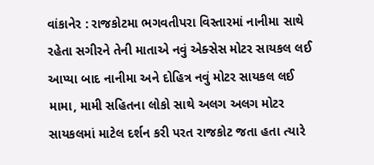વાંકાનેર : રાજકોટમા ભગવતીપરા વિસ્તારમાં નાનીમા સાથે રહેતા સગીરને તેની માતાએ નવું એક્સેસ મોટર સાયકલ લઈ આપ્યા બાદ નાનીમા અને દોહિત્ર નવું મોટર સાયકલ લઈ મામા, મામી સહિતના લોકો સાથે અલગ અલગ મોટર સાયકલમાં માટેલ દર્શન કરી પરત રાજકોટ જતા હતા ત્યારે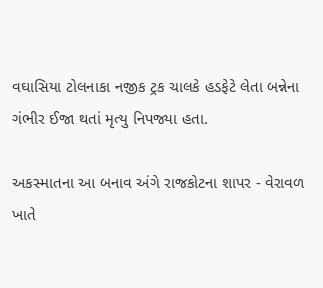વઘાસિયા ટોલનાકા નજીક ટ્રક ચાલકે હડફેટે લેતા બન્નેના ગંભીર ઈજા થતાં મૃત્યુ નિપજ્યા હતા.

અકસ્માતના આ બનાવ અંગે રાજકોટના શાપર - વેરાવળ ખાતે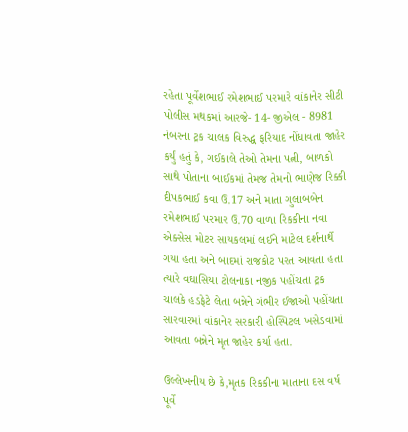રહેતા પૂર્વેશભાઈ રમેશભાઈ પરમારે વાંકાનેર સીટી પોલીસ મથકમાં આરજે- 14- જીએલ - 8981 નંબરના ટ્રક ચાલક વિરુદ્ધ ફરિયાદ નોંધાવતા જાહેર કર્યું હતું કે, ગઈકાલે તેઓ તેમના પત્ની, બાળકો સાથે પોતાના બાઈકમાં તેમજ તેમનો ભાણેજ રિક્કી દીપકભાઈ કવા ઉ.17 અને માતા ગુલાબબેન રમેશભાઈ પરમાર ઉ.70 વાળા રિકકીના નવા એક્સેસ મોટર સાયકલમાં લઈને માટેલ દર્શનાર્થે ગયા હતા અને બાદમાં રાજકોટ પરત આવતા હતા ત્યારે વઘાસિયા ટોલનાકા નજીક પહોંચતા ટ્રક ચાલકે હડફેટે લેતા બન્નેને ગંભીર ઈજાઓ પહોંચતા સારવારમાં વાંકાનેર સરકારી હોસ્પિટલ ખસેડવામાં આવતા બન્નેને મૃત જાહેર કર્યા હતા.

ઉલ્લેખનીય છે કે,મૃતક રિકકીના માતાના દસ વર્ષ પૂર્વે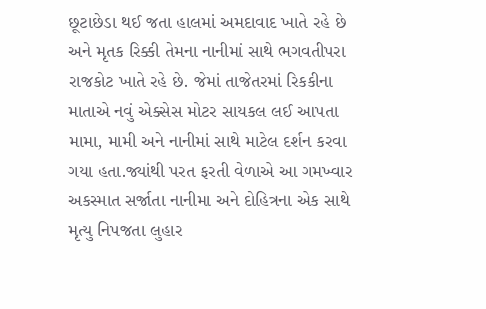છૂટાછેડા થઈ જતા હાલમાં અમદાવાદ ખાતે રહે છે અને મૃતક રિક્કી તેમના નાનીમાં સાથે ભગવતીપરા રાજકોટ ખાતે રહે છે. જેમાં તાજેતરમાં રિકકીના માતાએ નવું એક્સેસ મોટર સાયકલ લઈ આપતા મામા, મામી અને નાનીમાં સાથે માટેલ દર્શન કરવા ગયા હતા.જ્યાંથી પરત ફરતી વેળાએ આ ગમખ્વાર અકસ્માત સર્જાતા નાનીમા અને દોહિત્રના એક સાથે મૃત્યુ નિપજતા લુહાર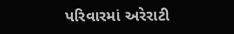પરિવારમાં અરેરાટી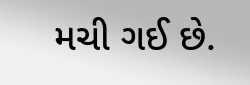મચી ગઈ છે.